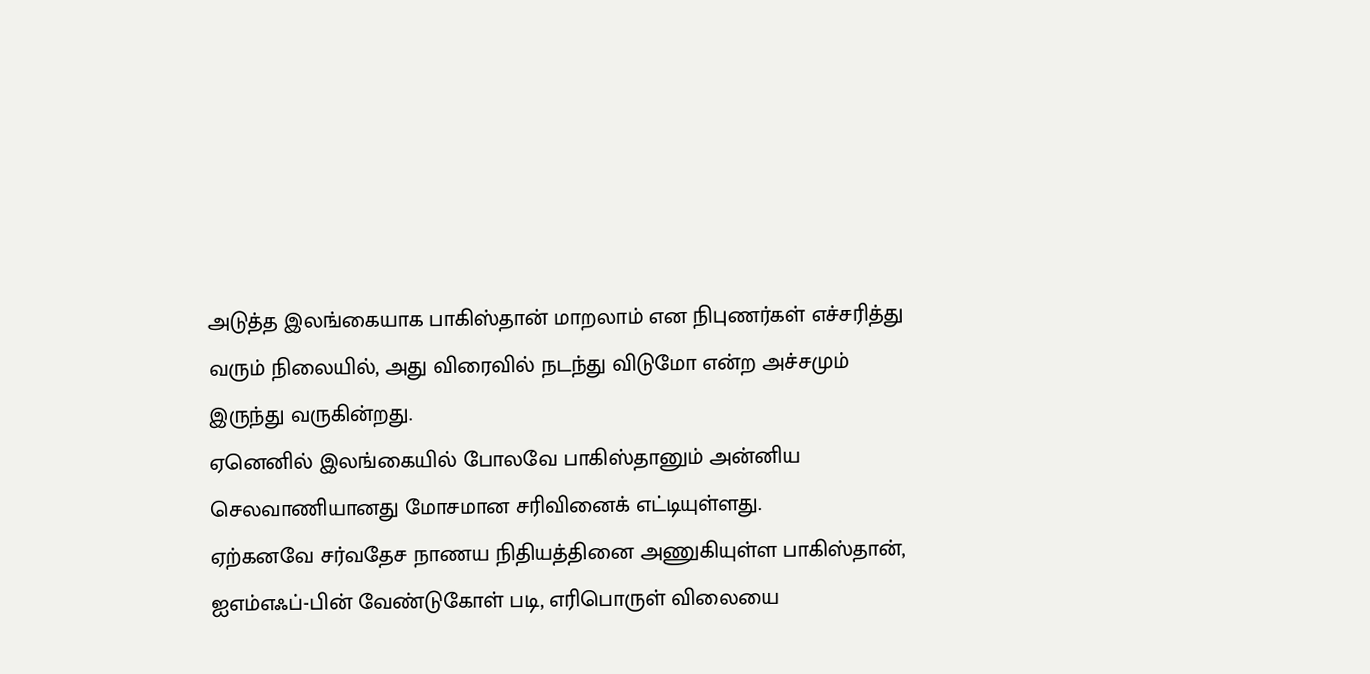அடுத்த இலங்கையாக பாகிஸ்தான் மாறலாம் என நிபுணர்கள் எச்சரித்து வரும் நிலையில், அது விரைவில் நடந்து விடுமோ என்ற அச்சமும் இருந்து வருகின்றது.
ஏனெனில் இலங்கையில் போலவே பாகிஸ்தானும் அன்னிய செலவாணியானது மோசமான சரிவினைக் எட்டியுள்ளது.
ஏற்கனவே சர்வதேச நாணய நிதியத்தினை அணுகியுள்ள பாகிஸ்தான், ஐஎம்எஃப்-பின் வேண்டுகோள் படி, எரிபொருள் விலையை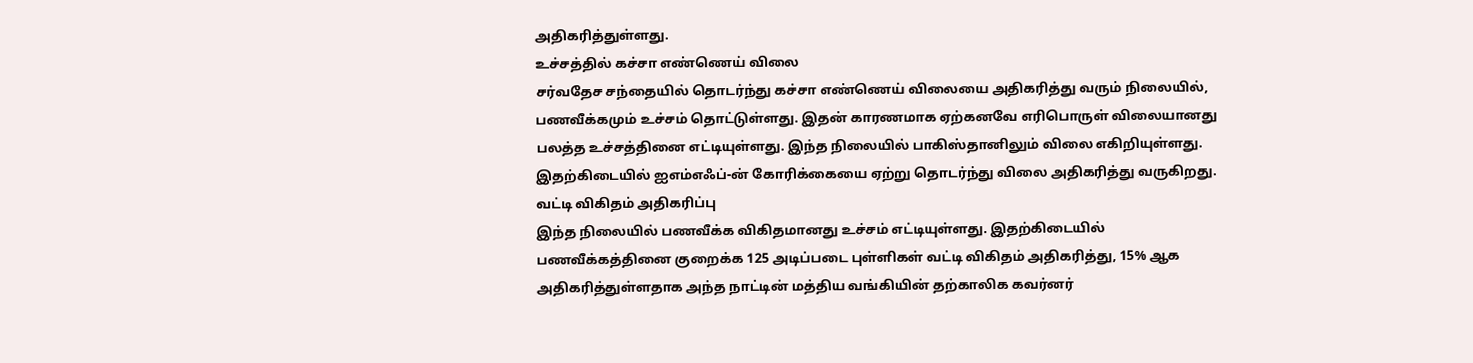அதிகரித்துள்ளது.
உச்சத்தில் கச்சா எண்ணெய் விலை
சர்வதேச சந்தையில் தொடர்ந்து கச்சா எண்ணெய் விலையை அதிகரித்து வரும் நிலையில், பணவீக்கமும் உச்சம் தொட்டுள்ளது. இதன் காரணமாக ஏற்கனவே எரிபொருள் விலையானது பலத்த உச்சத்தினை எட்டியுள்ளது. இந்த நிலையில் பாகிஸ்தானிலும் விலை எகிறியுள்ளது. இதற்கிடையில் ஐஎம்எஃப்-ன் கோரிக்கையை ஏற்று தொடர்ந்து விலை அதிகரித்து வருகிறது.
வட்டி விகிதம் அதிகரிப்பு
இந்த நிலையில் பணவீக்க விகிதமானது உச்சம் எட்டியுள்ளது. இதற்கிடையில் பணவீக்கத்தினை குறைக்க 125 அடிப்படை புள்ளிகள் வட்டி விகிதம் அதிகரித்து, 15% ஆக அதிகரித்துள்ளதாக அந்த நாட்டின் மத்திய வங்கியின் தற்காலிக கவர்னர்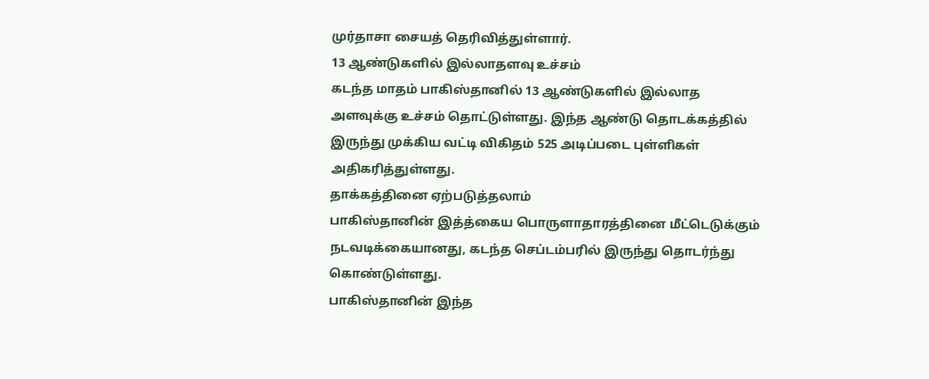முர்தாசா சையத் தெரிவித்துள்ளார்.
13 ஆண்டுகளில் இல்லாதளவு உச்சம்
கடந்த மாதம் பாகிஸ்தானில் 13 ஆண்டுகளில் இல்லாத அளவுக்கு உச்சம் தொட்டுள்ளது. இந்த ஆண்டு தொடக்கத்தில் இருந்து முக்கிய வட்டி விகிதம் 525 அடிப்படை புள்ளிகள் அதிகரித்துள்ளது.
தாக்கத்தினை ஏற்படுத்தலாம்
பாகிஸ்தானின் இத்த்கைய பொருளாதாரத்தினை மீட்டெடுக்கும் நடவடிக்கையானது, கடந்த செப்டம்பரில் இருந்து தொடர்ந்து கொண்டுள்ளது.
பாகிஸ்தானின் இந்த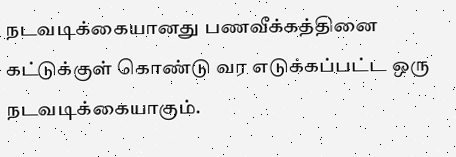நடவடிக்கையானது பணவீக்கத்தினை கட்டுக்குள் கொண்டு வர எடுக்கப்பட்ட ஒரு நடவடிக்கையாகும்.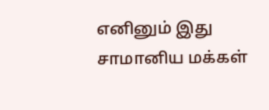எனினும் இது சாமானிய மக்கள்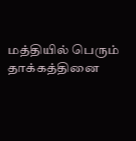மத்தியில் பெரும் தாக்கத்தினை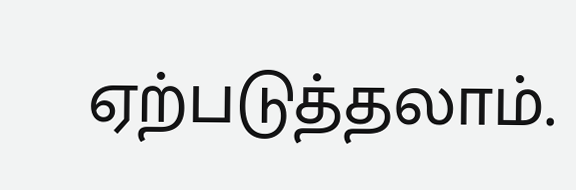ஏற்படுத்தலாம்.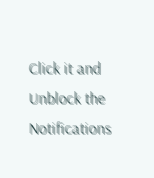Click it and Unblock the Notifications